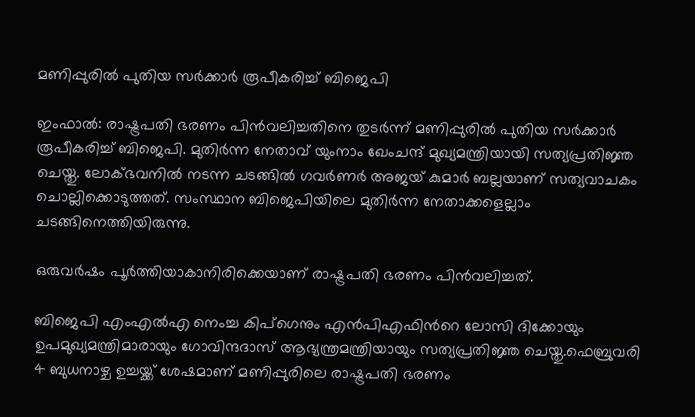മണിപ്പുരിൽ പുതിയ സർക്കാർ രൂപീകരിച്ച് ബിജെപി

ഇംഫാൽ: രാഷ്ട്രപതി ഭരണം പിൻവലിച്ചതിനെ തുടർന്ന് മണിപ്പുരിൽ പുതിയ സർക്കാർ രൂപീകരിച്ച് ബിജെപി. മുതിർന്ന നേതാവ് യുംനാം ഖേംചന്ദ് മുഖ്യമന്ത്രിയായി സത്യപ്രതിജ്ഞ ചെയ്തു. ലോക്ഭവനിൽ നടന്ന ചടങ്ങിൽ ഗവർണർ അജയ് കുമാർ ബല്ലയാണ് സത്യവാചകം ചൊല്ലിക്കൊടുത്തത്. സംസ്ഥാന ബിജെപിയിലെ മുതിർന്ന നേതാക്കളെല്ലാം ചടങ്ങിനെത്തിയിരുന്നു.

ഒരുവർഷം പൂർത്തിയാകാനിരിക്കെയാണ് രാഷ്ട്രപതി ഭരണം പിൻവലിച്ചത്.

ബിജെപി എംഎൽഎ നെംച്ച കിപ്ഗെനും എൻപിഎഫിന്‍റെ ലോസി ദിക്കോയും ഉപമുഖ്യമന്ത്രിമാരായും ഗോവിന്ദദാസ് ആഭ്യന്ത്രമന്ത്രിയായും സത്യപ്രതിജ്ഞ ചെയ്തു.ഫെബ്രുവരി 4 ബുധനാഴ്ച ഉച്ചയ്ക്ക് ശേഷമാണ് മണിപ്പുരിലെ രാഷ്ട്രപതി ഭരണം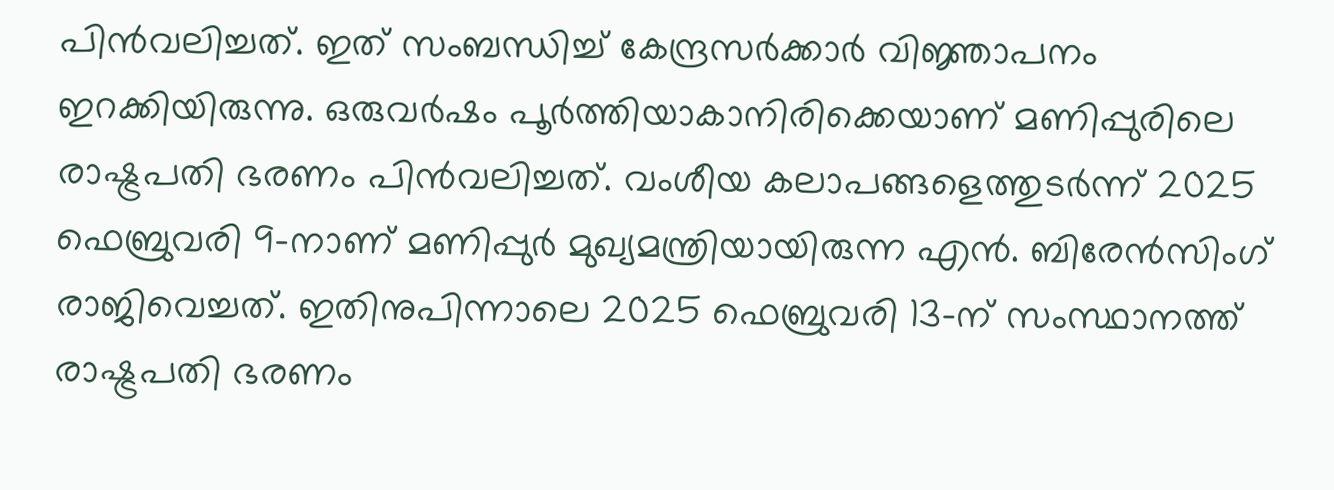പിൻവലിച്ചത്. ഇത് സംബന്ധിച്ച് കേന്ദ്രസർക്കാർ വിജ്ഞാപനം ഇറക്കിയിരുന്നു. ഒരുവർഷം പൂർത്തിയാകാനിരിക്കെയാണ് മണിപ്പുരിലെ രാഷ്ട്രപതി ഭരണം പിൻവലിച്ചത്. വംശീയ കലാപങ്ങളെത്തുടർന്ന് 2025 ഫെബ്രുവരി 9-നാണ് മണിപ്പുർ മുഖ്യമന്ത്രിയായിരുന്ന എൻ. ബിരേൻസിംഗ് രാജിവെച്ചത്. ഇതിനുപിന്നാലെ 2025 ഫെബ്രുവരി 13-ന് സംസ്ഥാനത്ത് രാഷ്ട്രപതി ഭരണം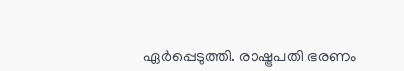ഏർപ്പെടുത്തി. രാഷ്ട്രപതി ഭരണം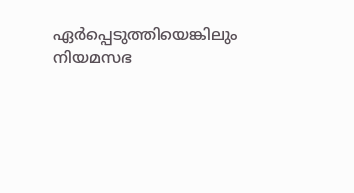ഏർപ്പെടുത്തിയെങ്കിലും നിയമസഭ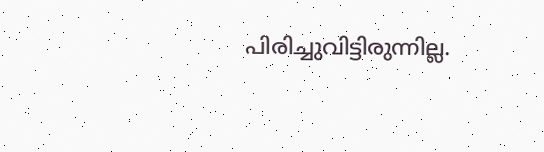പിരിച്ചുവിട്ടിരുന്നില്ല.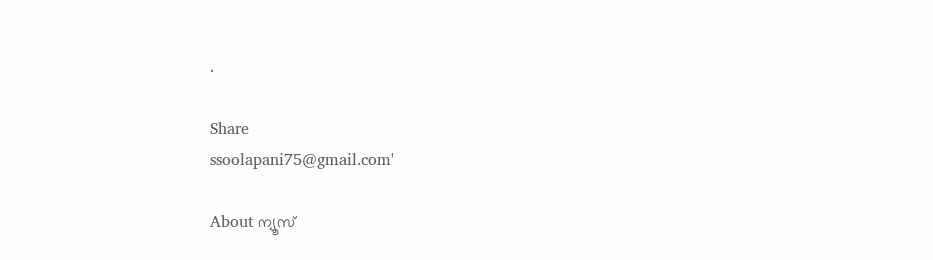.

Share
ssoolapani75@gmail.com'

About ന്യൂസ്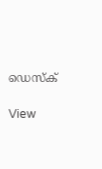ഡെസ്ക്

View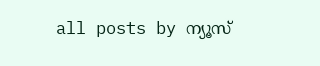all posts by ന്യൂസ്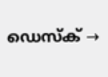ഡെസ്ക് →